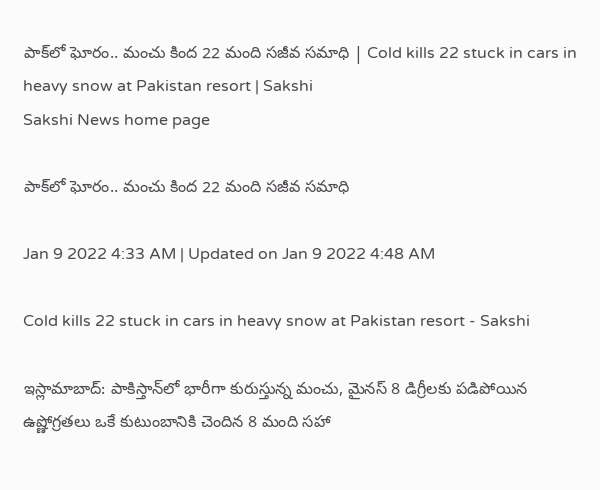పాక్‌లో ఘోరం.. మంచు కింద 22 మంది సజీవ సమాధి | Cold kills 22 stuck in cars in heavy snow at Pakistan resort | Sakshi
Sakshi News home page

పాక్‌లో ఘోరం.. మంచు కింద 22 మంది సజీవ సమాధి

Jan 9 2022 4:33 AM | Updated on Jan 9 2022 4:48 AM

Cold kills 22 stuck in cars in heavy snow at Pakistan resort - Sakshi

ఇస్లామాబాద్‌: పాకిస్తాన్‌లో భారీగా కురుస్తున్న మంచు, మైనస్‌ 8 డిగ్రీలకు పడిపోయిన ఉష్ణోగ్రతలు ఒకే కుటుంబానికి చెందిన 8 మంది సహా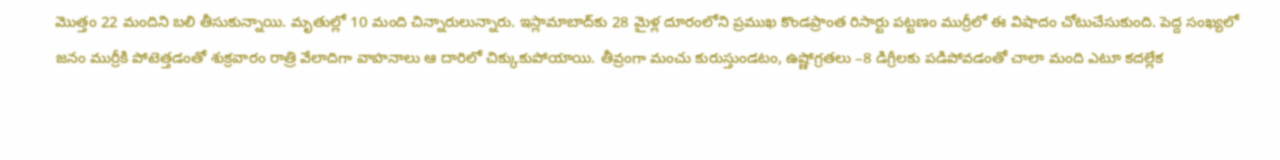మొత్తం 22 మందిని బలి తీసుకున్నాయి. మృతుల్లో 10 మంది చిన్నారులున్నారు. ఇస్లామాబాద్‌కు 28 మైళ్ల దూరంలోని ప్రముఖ కొండప్రాంత రిసార్టు పట్టణం ముర్రీలో ఈ విషాదం చోటుచేసుకుంది. పెద్ద సంఖ్యలో జనం ముర్రీకి పోటెత్తడంతో శుక్రవారం రాత్రి వేలాదిగా వాహనాలు ఆ దారిలో చిక్కుకుపోయాయి. తీవ్రంగా మంచు కురుస్తుండటం, ఉష్ణోగ్రతలు –8 డిగ్రీలకు పడిపోవడంతో చాలా మంది ఎటూ కదల్లేక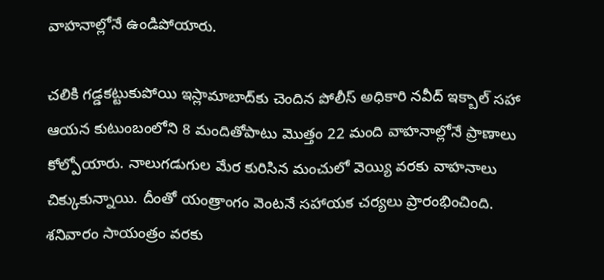వాహనాల్లోనే ఉండిపోయారు.

చలికి గడ్డకట్టుకుపోయి ఇస్లామాబాద్‌కు చెందిన పోలీస్‌ అధికారి నవీద్‌ ఇక్బాల్‌ సహా ఆయన కుటుంబంలోని 8 మందితోపాటు మొత్తం 22 మంది వాహనాల్లోనే ప్రాణాలు కోల్పోయారు. నాలుగడుగుల మేర కురిసిన మంచులో వెయ్యి వరకు వాహనాలు చిక్కుకున్నాయి. దీంతో యంత్రాంగం వెంటనే సహాయక చర్యలు ప్రారంభించింది. శనివారం సాయంత్రం వరకు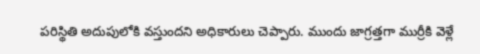పరిస్థితి అదుపులోకి వస్తుందని అధికారులు చెప్పారు. ముందు జాగ్రత్తగా ముర్రీకి వెళ్లే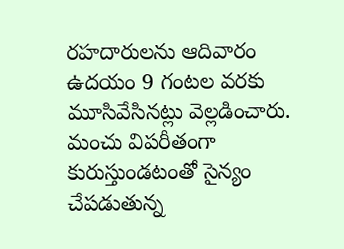రహదారులను ఆదివారం ఉదయం 9 గంటల వరకు మూసివేసినట్లు వెల్లడించారు. మంచు విపరీతంగా కురుస్తుండటంతో సైన్యం చేపడుతున్న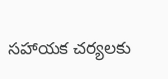సహాయక చర్యలకు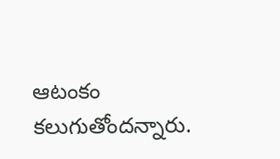ఆటంకం కలుగుతోందన్నారు.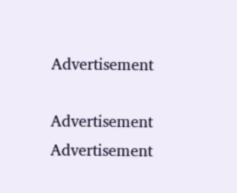Advertisement

Advertisement
Advertisement